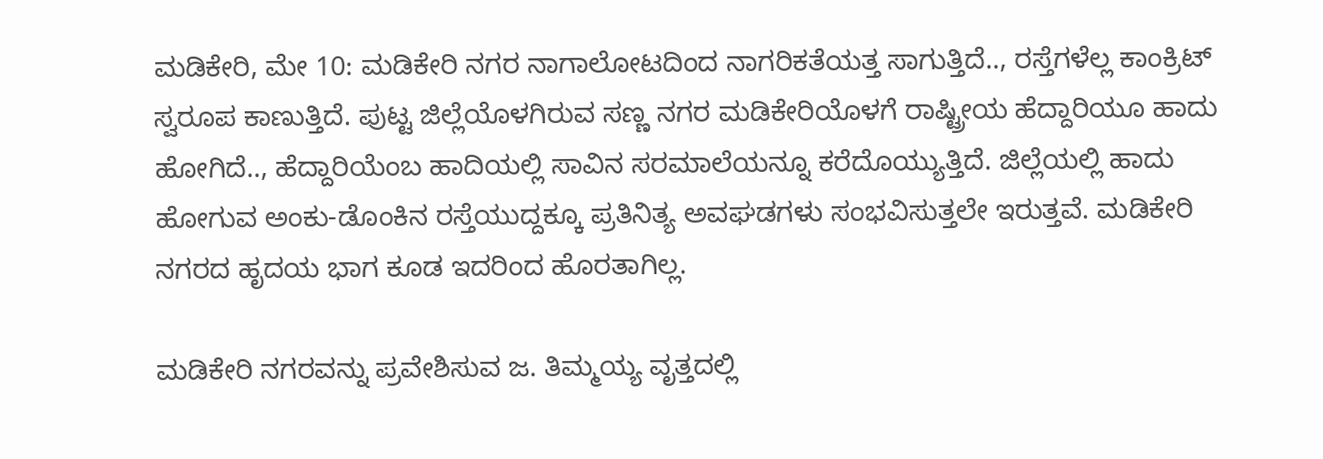ಮಡಿಕೇರಿ, ಮೇ 10: ಮಡಿಕೇರಿ ನಗರ ನಾಗಾಲೋಟದಿಂದ ನಾಗರಿಕತೆಯತ್ತ ಸಾಗುತ್ತಿದೆ.., ರಸ್ತೆಗಳೆಲ್ಲ ಕಾಂಕ್ರಿಟ್ ಸ್ವರೂಪ ಕಾಣುತ್ತಿದೆ. ಪುಟ್ಟ ಜಿಲ್ಲೆಯೊಳಗಿರುವ ಸಣ್ಣ ನಗರ ಮಡಿಕೇರಿಯೊಳಗೆ ರಾಷ್ಟ್ರೀಯ ಹೆದ್ದಾರಿಯೂ ಹಾದು ಹೋಗಿದೆ.., ಹೆದ್ದಾರಿಯೆಂಬ ಹಾದಿಯಲ್ಲಿ ಸಾವಿನ ಸರಮಾಲೆಯನ್ನೂ ಕರೆದೊಯ್ಯುತ್ತಿದೆ. ಜಿಲ್ಲೆಯಲ್ಲಿ ಹಾದು ಹೋಗುವ ಅಂಕು-ಡೊಂಕಿನ ರಸ್ತೆಯುದ್ದಕ್ಕೂ ಪ್ರತಿನಿತ್ಯ ಅವಘಡಗಳು ಸಂಭವಿಸುತ್ತಲೇ ಇರುತ್ತವೆ. ಮಡಿಕೇರಿ ನಗರದ ಹೃದಯ ಭಾಗ ಕೂಡ ಇದರಿಂದ ಹೊರತಾಗಿಲ್ಲ.

ಮಡಿಕೇರಿ ನಗರವನ್ನು ಪ್ರವೇಶಿಸುವ ಜ. ತಿಮ್ಮಯ್ಯ ವೃತ್ತದಲ್ಲಿ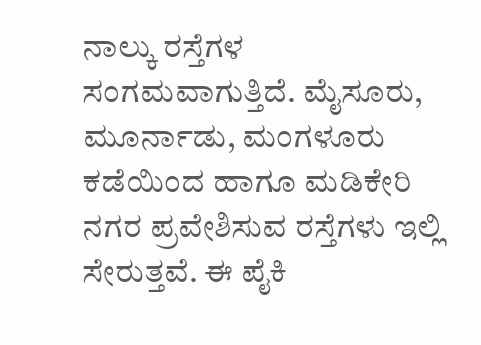ನಾಲ್ಕು ರಸ್ತೆಗಳ ಸಂಗಮವಾಗುತ್ತಿದೆ. ಮೈಸೂರು, ಮೂರ್ನಾಡು, ಮಂಗಳೂರು ಕಡೆಯಿಂದ ಹಾಗೂ ಮಡಿಕೇರಿ ನಗರ ಪ್ರವೇಶಿಸುವ ರಸ್ತೆಗಳು ಇಲ್ಲಿ ಸೇರುತ್ತವೆ. ಈ ಪೈಕಿ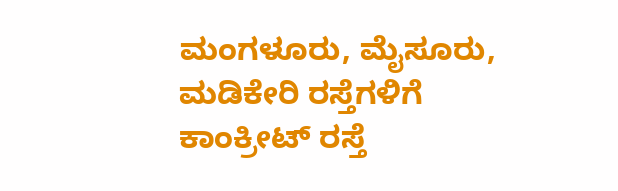ಮಂಗಳೂರು, ಮೈಸೂರು, ಮಡಿಕೇರಿ ರಸ್ತೆಗಳಿಗೆ ಕಾಂಕ್ರೀಟ್ ರಸ್ತೆ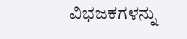ವಿಭಜಕಗಳನ್ನು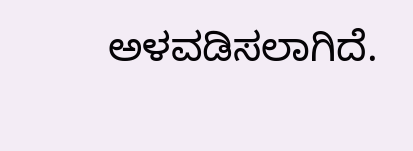ಅಳವಡಿಸಲಾಗಿದೆ.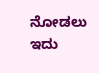ನೋಡಲು ಇದು